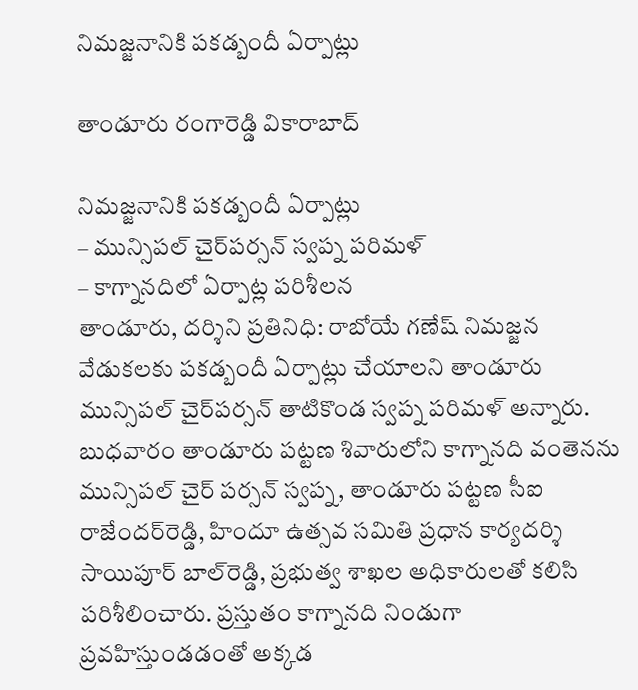నిమ‌జ్జ‌నానికి ప‌క‌డ్బందీ ఏర్పాట్లు

తాండూరు రంగారెడ్డి వికారాబాద్

నిమ‌జ్జ‌నానికి ప‌క‌డ్బందీ ఏర్పాట్లు
– మున్సిప‌ల్ చైర్‌ప‌ర్స‌న్ స్వ‌ప్న ప‌రిమ‌ళ్
– కాగ్నాన‌దిలో ఏర్పాట్ల ప‌రిశీల‌న
తాండూరు, ద‌ర్శిని ప్ర‌తినిధి: రాబోయే గ‌ణేష్ నిమ‌జ్జ‌న వేడుక‌ల‌కు ప‌క‌డ్బందీ ఏర్పాట్లు చేయాల‌ని తాండూరు మున్సిప‌ల్ చైర్‌ప‌ర్స‌న్ తాటికొండ స్వ‌ప్న ప‌రిమ‌ళ్ అన్నారు. బుధ‌వారం తాండూరు ప‌ట్ట‌ణ శివారులోని కాగ్నాన‌ది వంతెన‌ను మున్సిప‌ల్ చైర్ ప‌ర్స‌న్ స్వ‌ప్న‌, తాండూరు ప‌ట్ట‌ణ సీఐ రాజేంద‌ర్‌రెడ్డి, హిందూ ఉత్స‌వ స‌మితి ప్ర‌ధాన కార్య‌ద‌ర్శి సాయిపూర్ బాల్‌రెడ్డి, ప్ర‌భుత్వ శాఖ‌ల అధికారుల‌తో క‌లిసి ప‌రిశీలించారు. ప్ర‌స్తుతం కాగ్నానది నిండుగా ప్ర‌వ‌హిస్తుండ‌డంతో అక్క‌డ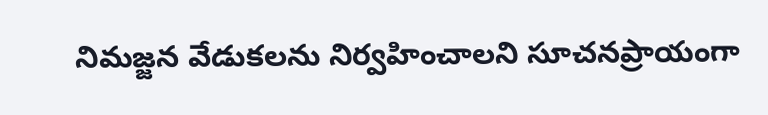నిమ‌జ్జ‌న వేడుక‌ల‌ను నిర్వ‌హించాల‌ని సూచ‌న‌ప్రాయంగా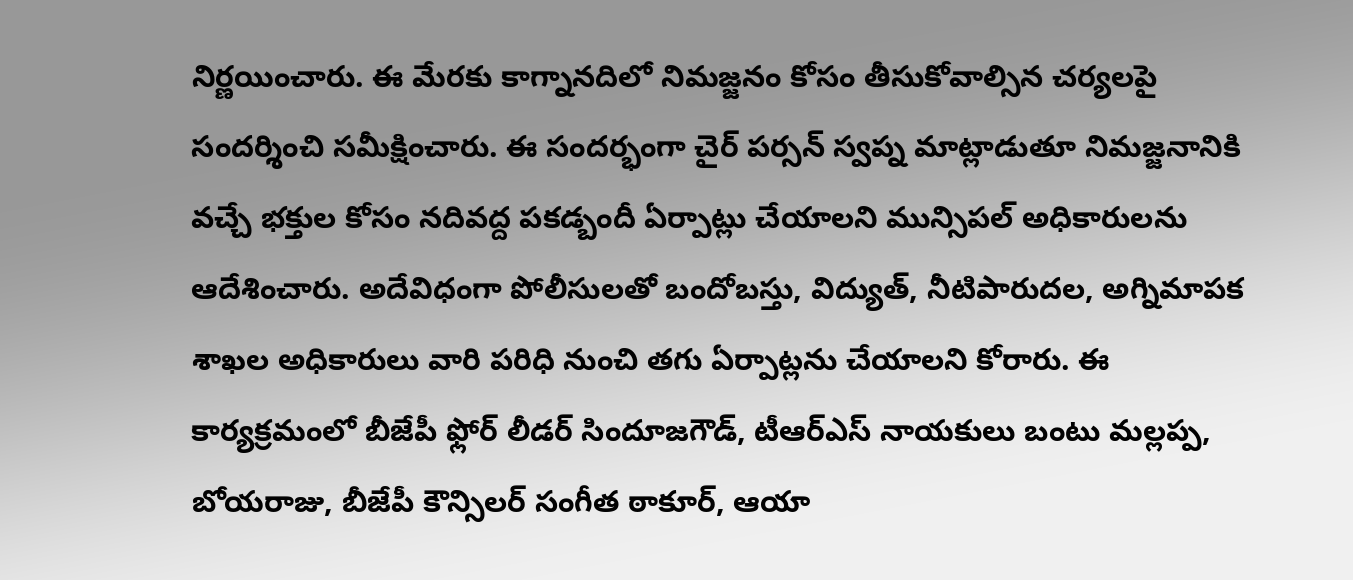నిర్ణ‌యించారు. ఈ మేర‌కు కాగ్నాన‌దిలో నిమ‌జ్జ‌నం కోసం తీసుకోవాల్సిన చ‌ర్య‌లపై సంద‌ర్శించి స‌మీక్షించారు. ఈ సంద‌ర్భంగా చైర్ ప‌ర్స‌న్ స్వ‌ప్న మాట్లాడుతూ నిమ‌జ్జ‌నానికి వ‌చ్చే భ‌క్తుల కోసం న‌దివ‌ద్ద ప‌క‌డ్బందీ ఏర్పాట్లు చేయాల‌ని మున్సిప‌ల్ అధికారుల‌ను ఆదేశించారు. అదేవిధంగా పోలీసుల‌తో బందోబ‌స్తు, విద్యుత్, నీటిపారుద‌ల, అగ్నిమాప‌క శాఖ‌ల అధికారులు వారి ప‌రిధి నుంచి త‌గు ఏర్పాట్ల‌ను చేయాల‌ని కోరారు. ఈ కార్య‌క్ర‌మంలో బీజేపీ ఫ్లోర్ లీడ‌ర్ సిందూజ‌గౌడ్, టీఆర్ఎస్ నాయ‌కులు బంటు మ‌ల్ల‌ప్ప‌, బోయ‌రాజు, బీజేపీ కౌన్సిల‌ర్ సంగీత ఠాకూర్, ఆయా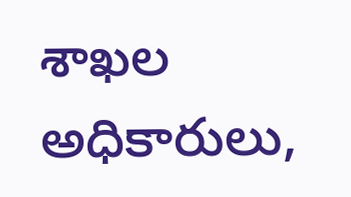శాఖల అధికారులు,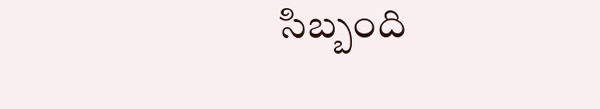సిబ్బంది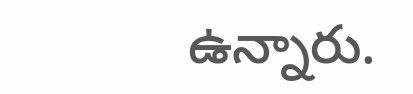ఉన్నారు.